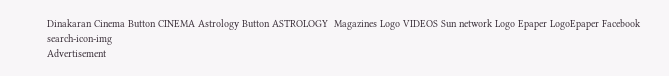Dinakaran Cinema Button CINEMA Astrology Button ASTROLOGY  Magazines Logo VIDEOS Sun network Logo Epaper LogoEpaper Facebook
search-icon-img
Advertisement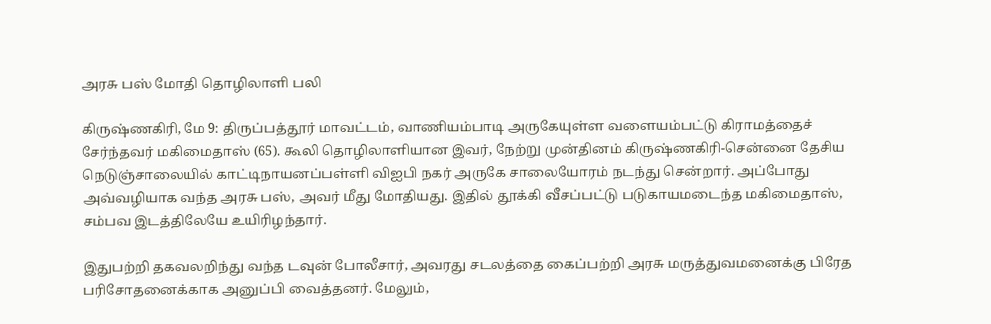அரசு பஸ் மோதி தொழிலாளி பலி

கிருஷ்ணகிரி, மே 9: திருப்பத்தூர் மாவட்டம், வாணியம்பாடி அருகேயுள்ள வளையம்பட்டு கிராமத்தைச் சேர்ந்தவர் மகிமைதாஸ் (65). கூலி தொழிலாளியான இவர், நேற்று முன்தினம் கிருஷ்ணகிரி-சென்னை தேசிய நெடுஞ்சாலையில் காட்டிநாயனப்பள்ளி விஐபி நகர் அருகே சாலையோரம் நடந்து சென்றார். அப்போது அவ்வழியாக வந்த அரசு பஸ், அவர் மீது மோதியது. இதில் தூக்கி வீசப்பட்டு படுகாயமடைந்த மகிமைதாஸ், சம்பவ இடத்திலேயே உயிரிழந்தார்.

இதுபற்றி தகவலறிந்து வந்த டவுன் போலீசார், அவரது சடலத்தை கைப்பற்றி அரசு மருத்துவமனைக்கு பிரேத பரிசோதனைக்காக அனுப்பி வைத்தனர். மேலும்,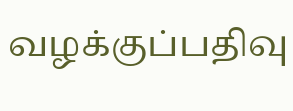வழக்குப்பதிவு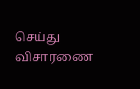செய்து விசாரணை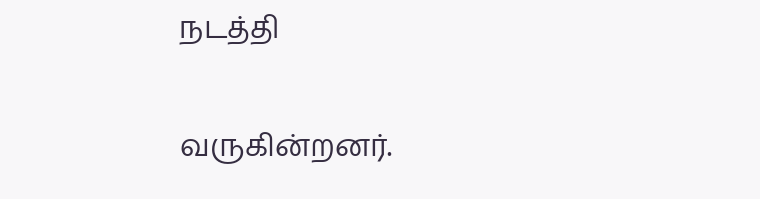நடத்தி

வருகின்றனர்.